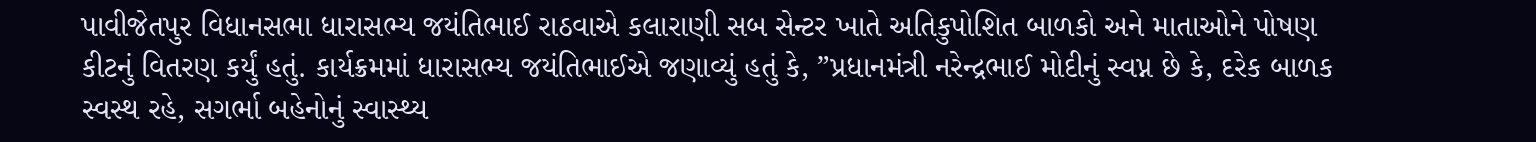પાવીજેતપુર વિધાનસભા ધારાસભ્ય જયંતિભાઈ રાઠવાએ કલારાણી સબ સેન્ટર ખાતે અતિકુપોશિત બાળકો અને માતાઓને પોષણ કીટનું વિતરણ કર્યું હતું. કાર્યક્રમમાં ધારાસભ્ય જયંતિભાઈએ જણાવ્યું હતું કે, ”પ્રધાનમંત્રી નરેન્દ્રભાઈ મોદીનું સ્વપ્ન છે કે, દરેક બાળક સ્વસ્થ રહે, સગર્ભા બહેનોનું સ્વાસ્થ્ય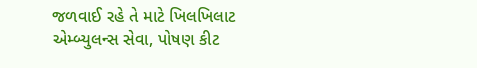જળવાઈ રહે તે માટે ખિલખિલાટ એમ્બ્યુલન્સ સેવા, પોષણ કીટ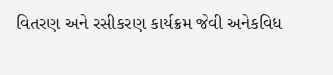વિતરણ અને રસીકરણ કાર્યક્રમ જેવી અનેકવિધ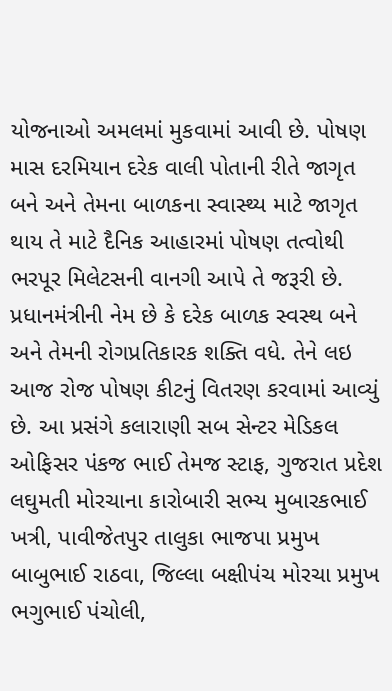યોજનાઓ અમલમાં મુકવામાં આવી છે. પોષણ માસ દરમિયાન દરેક વાલી પોતાની રીતે જાગૃત બને અને તેમના બાળકના સ્વાસ્થ્ય માટે જાગૃત થાય તે માટે દૈનિક આહારમાં પોષણ તત્વોથી ભરપૂર મિલેટસની વાનગી આપે તે જરૂરી છે. પ્રધાનમંત્રીની નેમ છે કે દરેક બાળક સ્વસ્થ બને અને તેમની રોગપ્રતિકારક શક્તિ વધે. તેને લઇ આજ રોજ પોષણ કીટનું વિતરણ કરવામાં આવ્યું છે. આ પ્રસંગે કલારાણી સબ સેન્ટર મેડિકલ ઓફિસર પંકજ ભાઈ તેમજ સ્ટાફ, ગુજરાત પ્રદેશ લઘુમતી મોરચાના કારોબારી સભ્ય મુબારકભાઈ ખત્રી, પાવીજેતપુર તાલુકા ભાજપા પ્રમુખ બાબુભાઈ રાઠવા, જિલ્લા બક્ષીપંચ મોરચા પ્રમુખ ભગુભાઈ પંચોલી,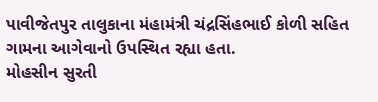પાવીજેતપુર તાલુકાના મંહામંત્રી ચંદ્રસિંહભાઈ કોળી સહિત ગામના આગેવાનો ઉપસ્થિત રહ્યા હતા.
મોહસીન સુરતી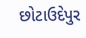છોટાઉદેપુર